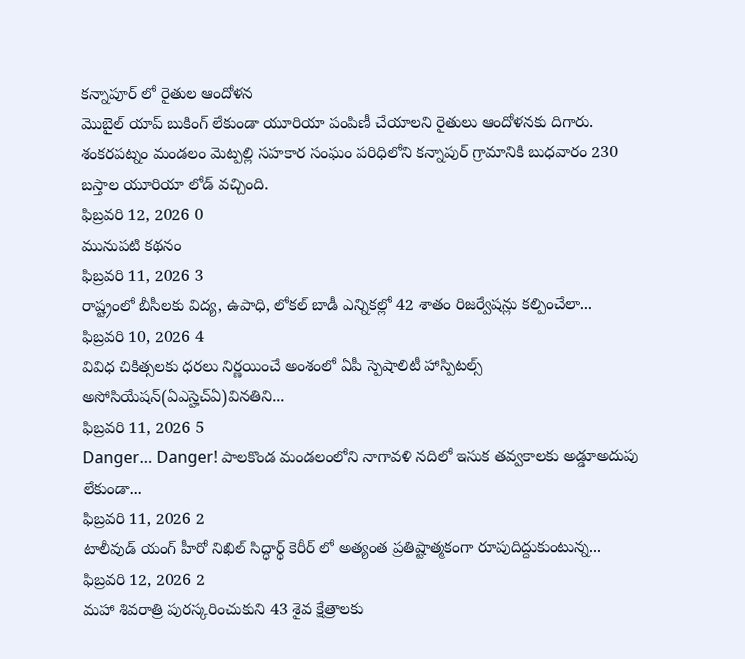కన్నాపూర్ లో రైతుల ఆందోళన
మొబైల్ యాప్ బుకింగ్ లేకుండా యూరియా పంపిణీ చేయాలని రైతులు ఆందోళనకు దిగారు. శంకరపట్నం మండలం మెట్పల్లి సహకార సంఘం పరిధిలోని కన్నాపుర్ గ్రామానికి బుధవారం 230 బస్తాల యూరియా లోడ్ వచ్చింది.
ఫిబ్రవరి 12, 2026 0
మునుపటి కథనం
ఫిబ్రవరి 11, 2026 3
రాష్ట్రంలో బీసీలకు విద్య, ఉపాధి, లోకల్ బాడీ ఎన్నికల్లో 42 శాతం రిజర్వేషన్లు కల్పించేలా...
ఫిబ్రవరి 10, 2026 4
వివిధ చికిత్సలకు ధరలు నిర్ణయించే అంశంలో ఏపీ స్పెషాలిటీ హాస్పిటల్స్ అసోసియేషన్(ఏఎస్హెచ్ఏ)వినతిని...
ఫిబ్రవరి 11, 2026 5
Danger… Danger! పాలకొండ మండలంలోని నాగావళి నదిలో ఇసుక తవ్వకాలకు అడ్డూఅదుపు లేకుండా...
ఫిబ్రవరి 11, 2026 2
టాలీవుడ్ యంగ్ హీరో నిఖిల్ సిద్ధార్థ్ కెరీర్ లో అత్యంత ప్రతిష్టాత్మకంగా రూపుదిద్దుకుంటున్న...
ఫిబ్రవరి 12, 2026 2
మహా శివరాత్రి పురస్కరించుకుని 43 శైవ క్షేత్రాలకు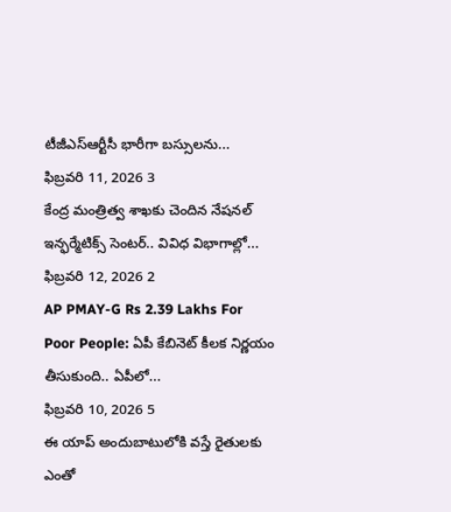టీజీఎస్ఆర్టీసీ భారీగా బస్సులను...
ఫిబ్రవరి 11, 2026 3
కేంద్ర మంత్రిత్వ శాఖకు చెందిన నేషనల్ ఇన్ఫర్మేటిక్స్ సెంటర్.. వివిధ విభాగాల్లో...
ఫిబ్రవరి 12, 2026 2
AP PMAY-G Rs 2.39 Lakhs For Poor People: ఏపీ కేబినెట్ కీలక నిర్ణయం తీసుకుంది.. ఏపీలో...
ఫిబ్రవరి 10, 2026 5
ఈ యాప్ అందుబాటులోకి వస్తే రైతులకు ఎంతో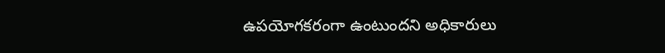ఉపయోగకరంగా ఉంటుందని అధికారులు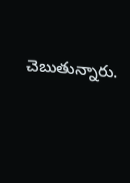చెబుతున్నారు.